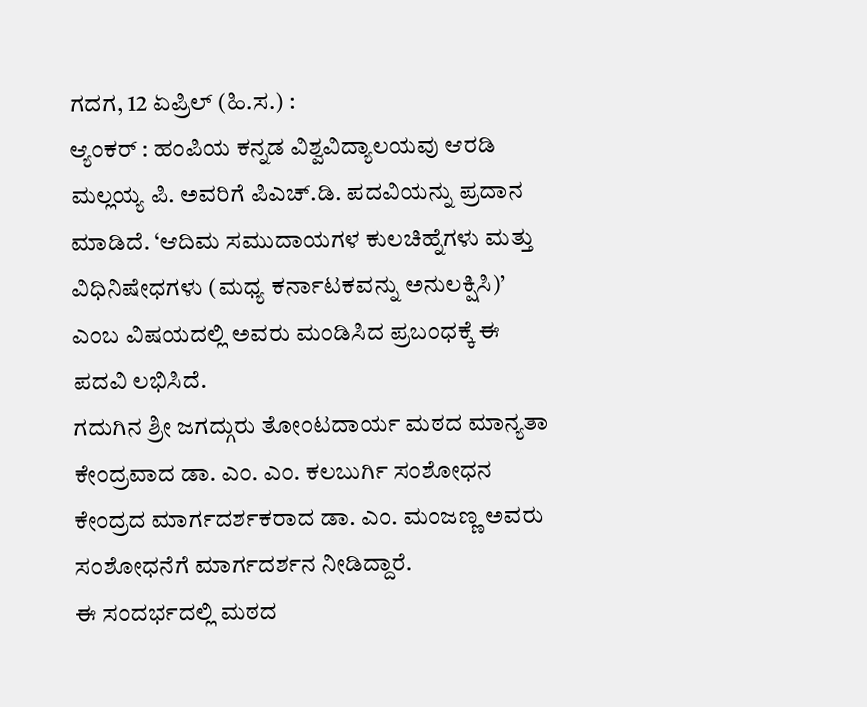ಗದಗ, 12 ಏಪ್ರಿಲ್ (ಹಿ.ಸ.) :
ಆ್ಯಂಕರ್ : ಹಂಪಿಯ ಕನ್ನಡ ವಿಶ್ವವಿದ್ಯಾಲಯವು ಆರಡಿ ಮಲ್ಲಯ್ಯ ಪಿ. ಅವರಿಗೆ ಪಿಎಚ್.ಡಿ. ಪದವಿಯನ್ನು ಪ್ರದಾನ ಮಾಡಿದೆ. ‘ಆದಿಮ ಸಮುದಾಯಗಳ ಕುಲಚಿಹ್ನೆಗಳು ಮತ್ತು ವಿಧಿನಿಷೇಧಗಳು (ಮಧ್ಯ ಕರ್ನಾಟಕವನ್ನು ಅನುಲಕ್ಷಿಸಿ)’ ಎಂಬ ವಿಷಯದಲ್ಲಿ ಅವರು ಮಂಡಿಸಿದ ಪ್ರಬಂಧಕ್ಕೆ ಈ ಪದವಿ ಲಭಿಸಿದೆ.
ಗದುಗಿನ ಶ್ರೀ ಜಗದ್ಗುರು ತೋಂಟದಾರ್ಯ ಮಠದ ಮಾನ್ಯತಾ ಕೇಂದ್ರವಾದ ಡಾ. ಎಂ. ಎಂ. ಕಲಬುರ್ಗಿ ಸಂಶೋಧನ ಕೇಂದ್ರದ ಮಾರ್ಗದರ್ಶಕರಾದ ಡಾ. ಎಂ. ಮಂಜಣ್ಣ ಅವರು ಸಂಶೋಧನೆಗೆ ಮಾರ್ಗದರ್ಶನ ನೀಡಿದ್ದಾರೆ.
ಈ ಸಂದರ್ಭದಲ್ಲಿ ಮಠದ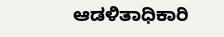ಆಡಳಿತಾಧಿಕಾರಿ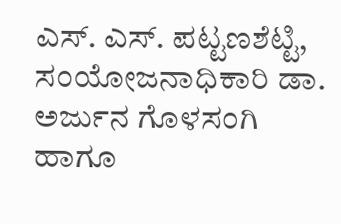ಎಸ್. ಎಸ್. ಪಟ್ಟಣಶೆಟ್ಟಿ, ಸಂಯೋಜನಾಧಿಕಾರಿ ಡಾ. ಅರ್ಜುನ ಗೊಳಸಂಗಿ ಹಾಗೂ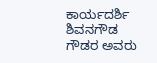ಕಾರ್ಯದರ್ಶಿ ಶಿವನಗೌಡ ಗೌಡರ ಅವರು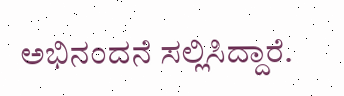ಅಭಿನಂದನೆ ಸಲ್ಲಿಸಿದ್ದಾರೆ.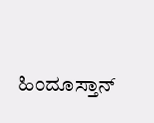ಹಿಂದೂಸ್ತಾನ್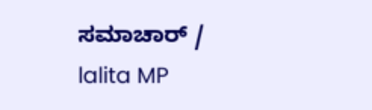ಸಮಾಚಾರ್ / lalita MP